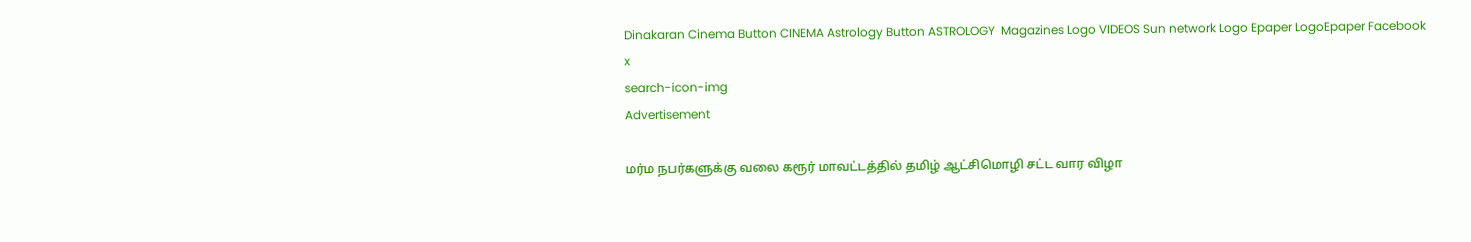Dinakaran Cinema Button CINEMA Astrology Button ASTROLOGY  Magazines Logo VIDEOS Sun network Logo Epaper LogoEpaper Facebook
x
search-icon-img
Advertisement

மர்ம நபர்களுக்கு வலை கரூர் மாவட்டத்தில் தமிழ் ஆட்சிமொழி சட்ட வார விழா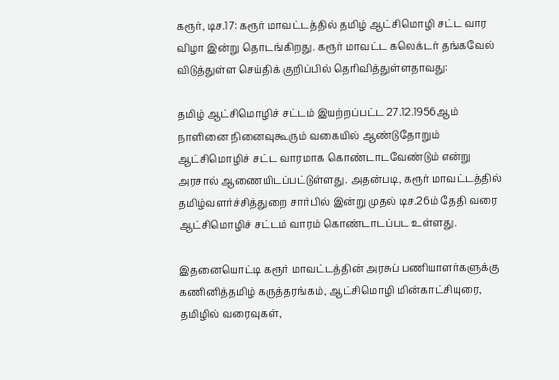கரூர், டிச.17: கரூர் மாவட்டத்தில் தமிழ் ஆட்சிமொழி சட்ட வார விழா இன்று தொடங்கிறது. கரூர் மாவட்ட கலெக்டர் தங்கவேல் விடுத்துள்ள செய்திக் குறிப்பில் தெரிவித்துள்ளதாவது:

தமிழ் ஆட்சிமொழிச் சட்டம் இயற்றப்பட்ட 27.12.1956ஆம் நாளினை நினைவுகூரும் வகையில் ஆண்டுதோறும் ஆட்சிமொழிச் சட்ட வாரமாக கொண்டாடவேண்டும் என்று அரசால் ஆணையிடப்பட்டுள்ளது. அதன்படி, கரூர் மாவட்டத்தில் தமிழ்வளர்ச்சித்துறை சார்பில் இன்று முதல் டிச.26ம் தேதி வரை ஆட்சிமொழிச் சட்டம் வாரம் கொண்டாடப்பட உள்ளது.

இதனையொட்டி கரூர் மாவட்டத்தின் அரசுப் பணியாளர்களுக்கு கணினித்தமிழ் கருத்தரங்கம், ஆட்சிமொழி மின்காட்சியுரை, தமிழில் வரைவுகள்,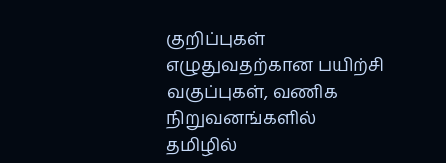குறிப்புகள் எழுதுவதற்கான பயிற்சி வகுப்புகள், வணிக நிறுவனங்களில் தமிழில்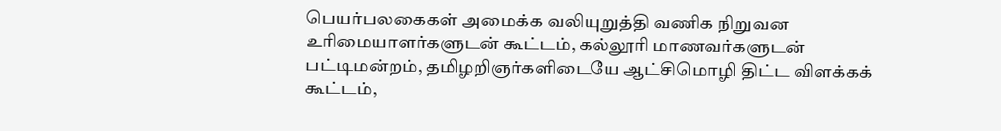பெயர்பலகைகள் அமைக்க வலியுறுத்தி வணிக நிறுவன உரிமையாளர்களுடன் கூட்டம், கல்லூரி மாணவர்களுடன் பட்டிமன்றம், தமிழறிஞர்களிடையே ஆட்சிமொழி திட்ட விளக்கக் கூட்டம்,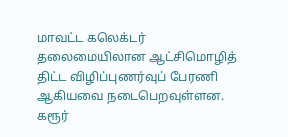மாவட்ட கலெக்டர் தலைமையிலான ஆட்சிமொழித் திட்ட விழிப்புணர்வுப் பேரணி ஆகியவை நடைபெறவுள்ளன. கரூர்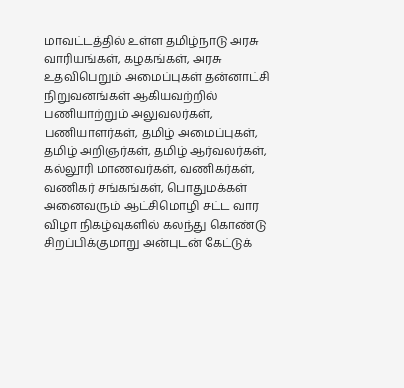மாவட்டத்தில் உள்ள தமிழ்நாடு அரசு வாரியங்கள், கழகங்கள், அரசு உதவிபெறும் அமைப்புகள் தன்னாட்சி நிறுவனங்கள் ஆகியவற்றில் பணியாற்றும் அலுவலர்கள், பணியாளர்கள், தமிழ் அமைப்புகள், தமிழ் அறிஞர்கள், தமிழ் ஆர்வலர்கள், கல்லூரி மாணவர்கள், வணிகர்கள், வணிகர் சங்கங்கள், பொதுமக்கள் அனைவரும் ஆட்சிமொழி சட்ட வார விழா நிகழ்வுகளில் கலந்து கொண்டு சிறப்பிக்குமாறு அன்புடன் கேட்டுக்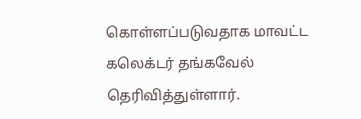கொள்ளப்படுவதாக மாவட்ட கலெக்டர் தங்கவேல் தெரிவித்துள்ளார்.